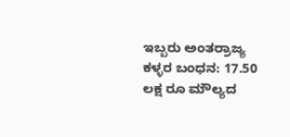ಇಬ್ಬರು ಅಂತರ್‍ರಾಜ್ಯ ಕಳ್ಳರ ಬಂಧನ: 17.50 ಲಕ್ಷ ರೂ ಮೌಲ್ಯದ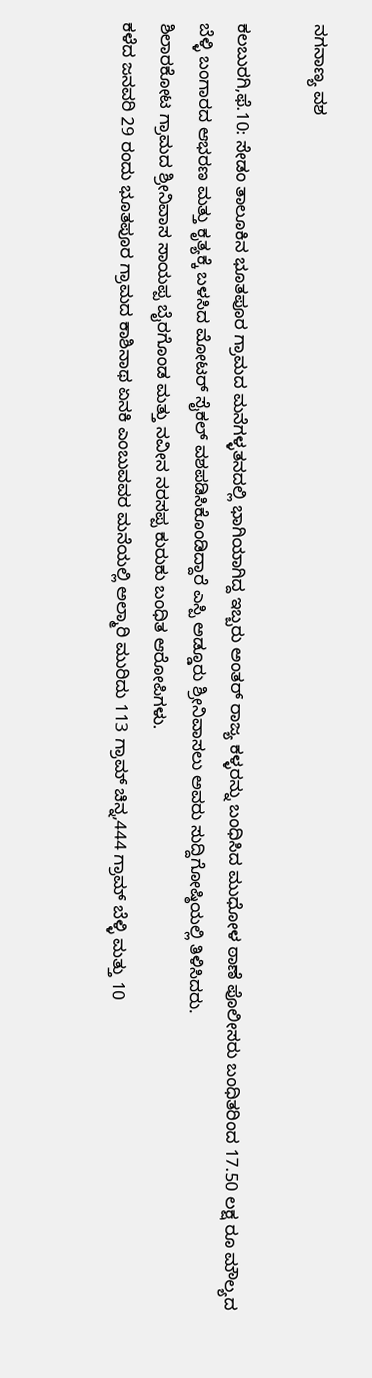ನಗನಾಣ್ಯ ವಶ

ಕಲಬುರಗಿ,ಫೆ.10: ಸೇಡಂ ತಾಲೂಕಿನ ಭೂತಪೂರ ಗ್ರಾಮದ ಮನೆಗಳ್ಳತನದಲ್ಲಿ ಭಾಗಿಯಾಗಿದ್ದ ಇಬ್ಬರು ಅಂತರ್ ರಾಜ್ಯ ಕಳ್ಳರನ್ನು ಬಂಧಿಸಿದ ಮುಧೋಳ ಠಾಣೆ ಪೊಲೀಸರು ಬಂಧಿತರಿಂದ 17.50 ಲಕ್ಷ ರೂ ಮೌಲ್ಯದ ಬೆಳ್ಳಿ ಬಂಗಾರದ ಆಭರಣ ಮತ್ತು ಕೃತ್ಯಕ್ಕೆ ಬಳಸಿದ ಮೋಟರ್ ಸೈಕಲ್ ವಶಪಡಿಸಿಕೊಂಡಿದ್ದಾರೆ ಎಸ್ಪಿ ಅಡ್ಡೂರು ಶ್ರೀನಿವಾಸಲು ಅವರು ಸುದ್ದಿಗೋಷ್ಠಿಯಲ್ಲಿ ತಿಳಿಸಿದರು.
ಶಿಲಾರಕೋಟ ಗ್ರಾಮದ ಶ್ರೀನಿವಾಸ ಸಾಯಪ್ಪ ಬೈರಗೊಂಡ ಮತ್ತು ನವೀನ ನರಸಪ್ಪ ಕುರುಕು ಬಂಧಿತ ಆರೋಪಿಗಳು.
ಕಳೆದ ಜನವರಿ 29 ರಂದು ಭೂತಪೂರ ಗ್ರಾಮದ ಕಾಶಿನಾಥ ಏನಕಿ ಎಂಬುವವರ ಮನೆಯಲ್ಲಿ ಅಲ್ಮಾರಿ ಮುರಿದು 113 ಗ್ರಾಮ್ ಚಿನ್ನ,444 ಗ್ರಾಮ್ ಬೆಳ್ಳಿ ಮತ್ತು 10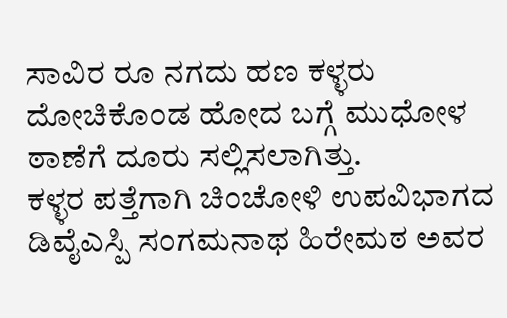ಸಾವಿರ ರೂ ನಗದು ಹಣ ಕಳ್ಳರು ದೋಚಿಕೊಂಡ ಹೋದ ಬಗ್ಗೆ ಮುಧೋಳ ಠಾಣೆಗೆ ದೂರು ಸಲ್ಲಿಸಲಾಗಿತ್ತು.
ಕಳ್ಳರ ಪತ್ತೆಗಾಗಿ ಚಿಂಚೋಳಿ ಉಪವಿಭಾಗದ ಡಿವೈಎಸ್ಪಿ ಸಂಗಮನಾಥ ಹಿರೇಮಠ ಅವರ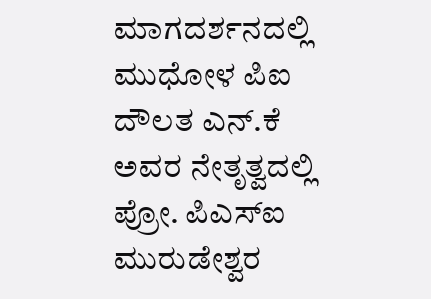ಮಾಗದರ್ಶನದಲ್ಲಿ ಮುಧೋಳ ಪಿಐ ದೌಲತ ಎನ್.ಕೆ ಅವರ ನೇತೃತ್ವದಲ್ಲಿ ಪ್ರೋ. ಪಿಎಸ್‍ಐ ಮುರುಡೇಶ್ವರ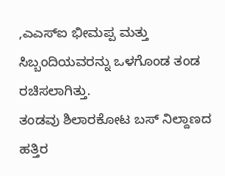,ಎಎಸ್‍ಐ ಭೀಮಪ್ಪ ಮತ್ತು ಸಿಬ್ಬಂದಿಯವರನ್ನು ಒಳಗೊಂಡ ತಂಡ ರಚಿಸಲಾಗಿತ್ತು.
ತಂಡವು ಶಿಲಾರಕೋಟ ಬಸ್ ನಿಲ್ದಾಣದ ಹತ್ತಿರ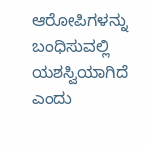ಆರೋಪಿಗಳನ್ನು ಬಂಧಿಸುವಲ್ಲಿ ಯಶಸ್ವಿಯಾಗಿದೆ ಎಂದು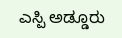ಎಸ್ಪಿ ಅಡ್ಡೂರು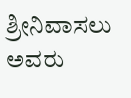ಶ್ರೀನಿವಾಸಲು ಅವರು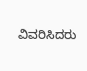ವಿವರಿಸಿದರು